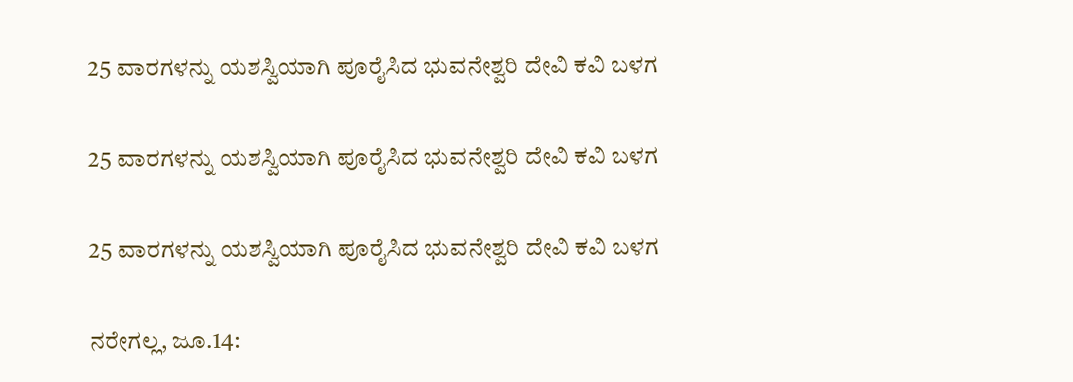25 ವಾರಗಳನ್ನು ಯಶಸ್ವಿಯಾಗಿ ಪೂರೈಸಿದ ಭುವನೇಶ್ವರಿ ದೇವಿ ಕವಿ ಬಳಗ

25 ವಾರಗಳನ್ನು ಯಶಸ್ವಿಯಾಗಿ ಪೂರೈಸಿದ ಭುವನೇಶ್ವರಿ ದೇವಿ ಕವಿ ಬಳಗ

25 ವಾರಗಳನ್ನು ಯಶಸ್ವಿಯಾಗಿ ಪೂರೈಸಿದ ಭುವನೇಶ್ವರಿ ದೇವಿ ಕವಿ ಬಳಗ

ನರೇಗಲ್ಲ, ಜೂ.14: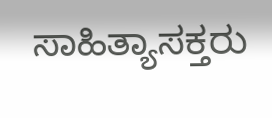ಸಾಹಿತ್ಯಾಸಕ್ತರು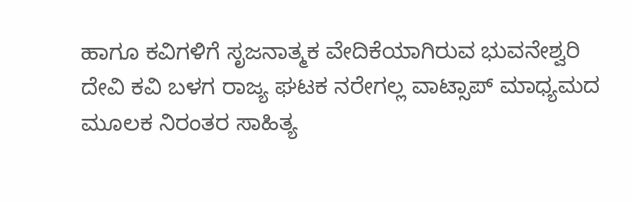ಹಾಗೂ ಕವಿಗಳಿಗೆ ಸೃಜನಾತ್ಮಕ ವೇದಿಕೆಯಾಗಿರುವ ಭುವನೇಶ್ವರಿ ದೇವಿ ಕವಿ ಬಳಗ ರಾಜ್ಯ ಘಟಕ ನರೇಗಲ್ಲ ವಾಟ್ಸಾಪ್ ಮಾಧ್ಯಮದ ಮೂಲಕ ನಿರಂತರ ಸಾಹಿತ್ಯ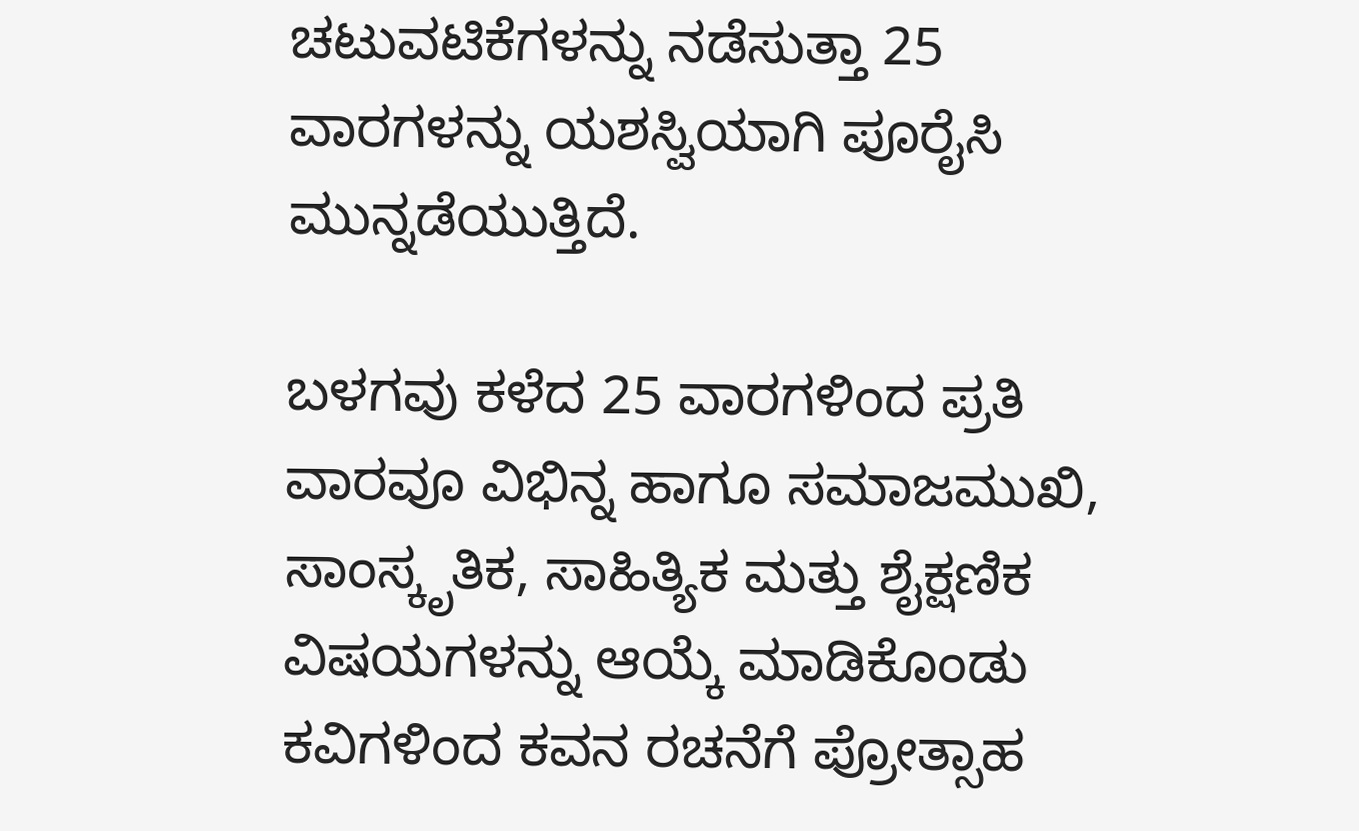ಚಟುವಟಿಕೆಗಳನ್ನು ನಡೆಸುತ್ತಾ 25 ವಾರಗಳನ್ನು ಯಶಸ್ವಿಯಾಗಿ ಪೂರೈಸಿ ಮುನ್ನಡೆಯುತ್ತಿದೆ.

ಬಳಗವು ಕಳೆದ 25 ವಾರಗಳಿಂದ ಪ್ರತಿ ವಾರವೂ ವಿಭಿನ್ನ ಹಾಗೂ ಸಮಾಜಮುಖಿ, ಸಾಂಸ್ಕೃತಿಕ, ಸಾಹಿತ್ಯಿಕ ಮತ್ತು ಶೈಕ್ಷಣಿಕ ವಿಷಯಗಳನ್ನು ಆಯ್ಕೆ ಮಾಡಿಕೊಂಡು ಕವಿಗಳಿಂದ ಕವನ ರಚನೆಗೆ ಪ್ರೋತ್ಸಾಹ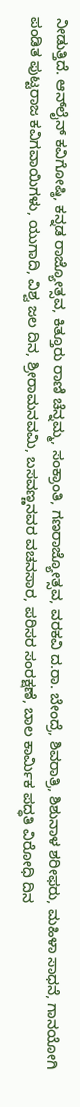ನೀಡುತ್ತಿದೆ. ಆನ್‌ಲೈನ್ ಕವಿಗೋಷ್ಠಿ, ಕನ್ನಡ ರಾಜ್ಯೋತ್ಸವ, ಕಿತ್ತೂರು ರಾಣಿ ಚೆನ್ನಮ್ಮ, ಸಂಕ್ರಾಂತಿ, ಗಣರಾಜ್ಯೋತ್ಸವ, ವರಕವಿ ದ.ರಾ. ಬೇಂದ್ರೆ, ಶಿವರಾತ್ರಿ, ಶಿಶುನಾಳ ಶರೀಫರು, ಮಹಿಳಾ ಸಾಧನೆ, ಗಾನಯೋಗಿ ಪಂಡಿತ ಪುಟ್ಟರಾಜ ಕವಿಗವಾಯಿಗಳು, ಯುಗಾದಿ, ವಿಶ್ವ ಜಲ ದಿನ, ಶ್ರೀರಾಮನವಮಿ, ಬಸವಣ್ಣನವರ ವಚನಸಾರ, ಪರಿಸರ ಸಂರಕ್ಷಣೆ, ಬಾಲ ಕಾರ್ಮಿಕ ಪದ್ಧತಿ ವಿರೋಧಿ ದಿನ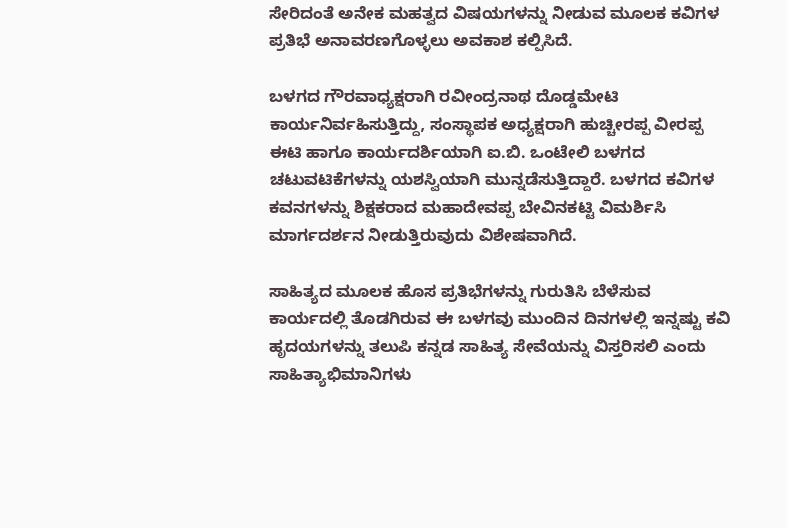ಸೇರಿದಂತೆ ಅನೇಕ ಮಹತ್ವದ ವಿಷಯಗಳನ್ನು ನೀಡುವ ಮೂಲಕ ಕವಿಗಳ ಪ್ರತಿಭೆ ಅನಾವರಣಗೊಳ್ಳಲು ಅವಕಾಶ ಕಲ್ಪಿಸಿದೆ.

ಬಳಗದ ಗೌರವಾಧ್ಯಕ್ಷರಾಗಿ ರವೀಂದ್ರನಾಥ ದೊಡ್ಡಮೇಟಿ ಕಾರ್ಯನಿರ್ವಹಿಸುತ್ತಿದ್ದು, ಸಂಸ್ಥಾಪಕ ಅಧ್ಯಕ್ಷರಾಗಿ ಹುಚ್ಚೀರಪ್ಪ ವೀರಪ್ಪ ಈಟಿ ಹಾಗೂ ಕಾರ್ಯದರ್ಶಿಯಾಗಿ ಐ.ಬಿ. ಒಂಟೇಲಿ ಬಳಗದ ಚಟುವಟಿಕೆಗಳನ್ನು ಯಶಸ್ವಿಯಾಗಿ ಮುನ್ನಡೆಸುತ್ತಿದ್ದಾರೆ. ಬಳಗದ ಕವಿಗಳ ಕವನಗಳನ್ನು ಶಿಕ್ಷಕರಾದ ಮಹಾದೇವಪ್ಪ ಬೇವಿನಕಟ್ಟಿ ವಿಮರ್ಶಿಸಿ ಮಾರ್ಗದರ್ಶನ ನೀಡುತ್ತಿರುವುದು ವಿಶೇಷವಾಗಿದೆ.

ಸಾಹಿತ್ಯದ ಮೂಲಕ ಹೊಸ ಪ್ರತಿಭೆಗಳನ್ನು ಗುರುತಿಸಿ ಬೆಳೆಸುವ ಕಾರ್ಯದಲ್ಲಿ ತೊಡಗಿರುವ ಈ ಬಳಗವು ಮುಂದಿನ ದಿನಗಳಲ್ಲಿ ಇನ್ನಷ್ಟು ಕವಿ ಹೃದಯಗಳನ್ನು ತಲುಪಿ ಕನ್ನಡ ಸಾಹಿತ್ಯ ಸೇವೆಯನ್ನು ವಿಸ್ತರಿಸಲಿ ಎಂದು ಸಾಹಿತ್ಯಾಭಿಮಾನಿಗಳು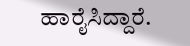ಹಾರೈಸಿದ್ದಾರೆ.